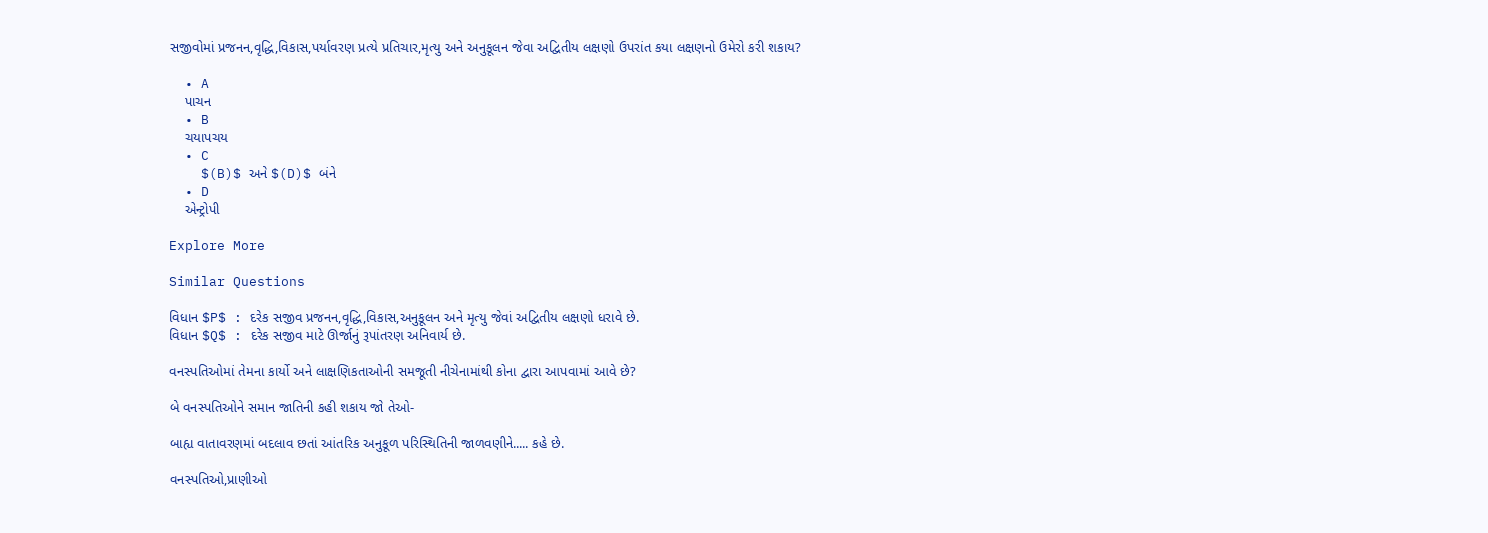સજીવોમાં પ્રજનન,વૃદ્ધિ,વિકાસ,પર્યાવરણ પ્રત્યે પ્રતિચાર,મૃત્યુ અને અનુકૂલન જેવા અદ્વિતીય લક્ષણો ઉપરાંત કયા લક્ષણનો ઉમેરો કરી શકાય?

  • A
    પાચન
  • B
    ચયાપચય
  • C
    $(B)$ અને $(D)$ બંને
  • D
    એન્ટ્રોપી

Explore More

Similar Questions

વિધાન $P$ : દરેક સજીવ પ્રજનન,વૃદ્ધિ,વિકાસ,અનુકૂલન અને મૃત્યુ જેવાં અદ્વિતીય લક્ષણો ધરાવે છે.
વિધાન $Q$ : દરેક સજીવ માટે ઊર્જાનું રૂપાંતરણ અનિવાર્ય છે.

વનસ્પતિઓમાં તેમના કાર્યો અને લાક્ષણિકતાઓની સમજૂતી નીચેનામાંથી કોના દ્વારા આપવામાં આવે છે?

બે વનસ્પતિઓને સમાન જાતિની કહી શકાય જો તેઓ-

બાહ્ય વાતાવરણમાં બદલાવ છતાં આંતરિક અનુકૂળ પરિસ્થિતિની જાળવણીને..... કહે છે.

વનસ્પતિઓ,પ્રાણીઓ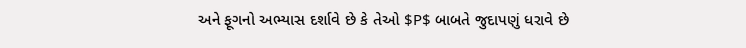અને ફૂગનો અભ્યાસ દર્શાવે છે કે તેઓ $P$ બાબતે જુદાપણું ધરાવે છે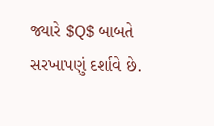જ્યારે $Q$ બાબતે સરખાપણું દર્શાવે છે.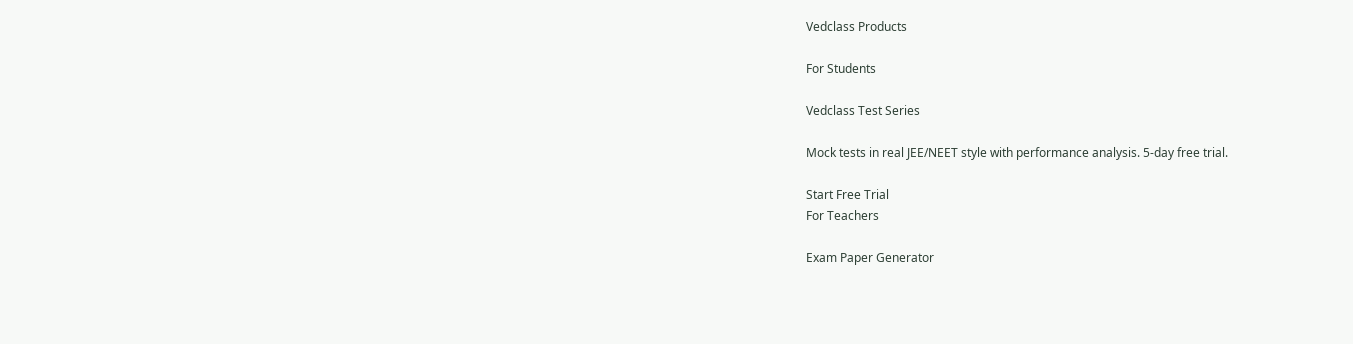Vedclass Products

For Students

Vedclass Test Series

Mock tests in real JEE/NEET style with performance analysis. 5-day free trial.

Start Free Trial
For Teachers

Exam Paper Generator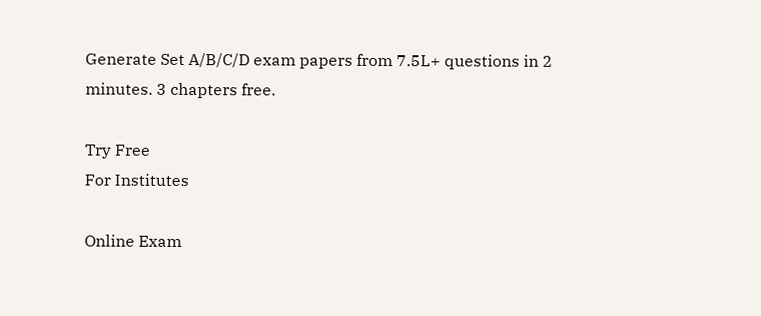Generate Set A/B/C/D exam papers from 7.5L+ questions in 2 minutes. 3 chapters free.

Try Free
For Institutes

Online Exam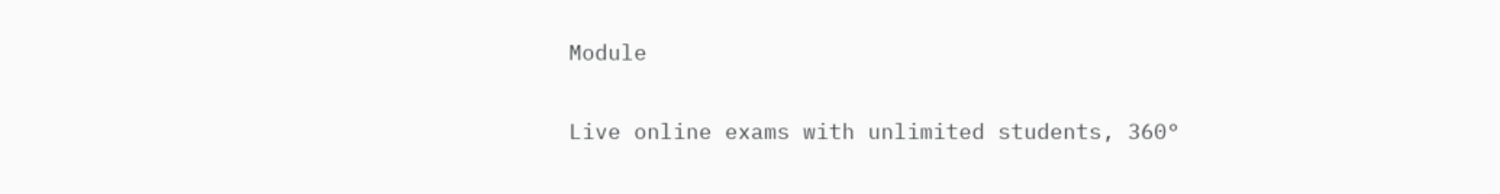Module

Live online exams with unlimited students, 360°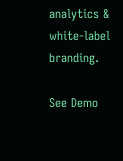analytics & white-label branding.

See Demo